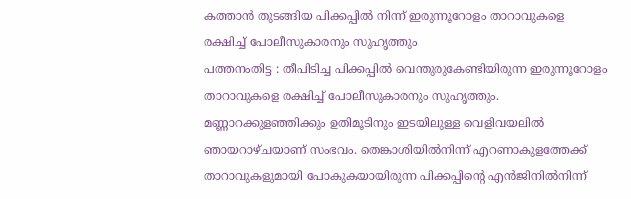കത്താൻ തുടങ്ങിയ പിക്കപ്പിൽ നിന്ന് ഇരുന്നൂറോളം താറാവുകളെ രക്ഷിച്ച് പോലീസുകാരനും സുഹൃത്തും
പത്തനംതിട്ട : തീപിടിച്ച പിക്കപ്പിൽ വെന്തുരുകേണ്ടിയിരുന്ന ഇരുന്നൂറോളം താറാവുകളെ രക്ഷിച്ച് പോലീസുകാരനും സുഹൃത്തും. മണ്ണാറക്കുളഞ്ഞിക്കും ഉതിമൂടിനും ഇടയിലുള്ള വെളിവയലിൽ ഞായറാഴ്ചയാണ് സംഭവം. തെങ്കാശിയിൽനിന്ന് എറണാകുളത്തേക്ക് താറാവുകളുമായി പോകുകയായിരുന്ന പിക്കപ്പിന്റെ എൻജിനിൽനിന്ന്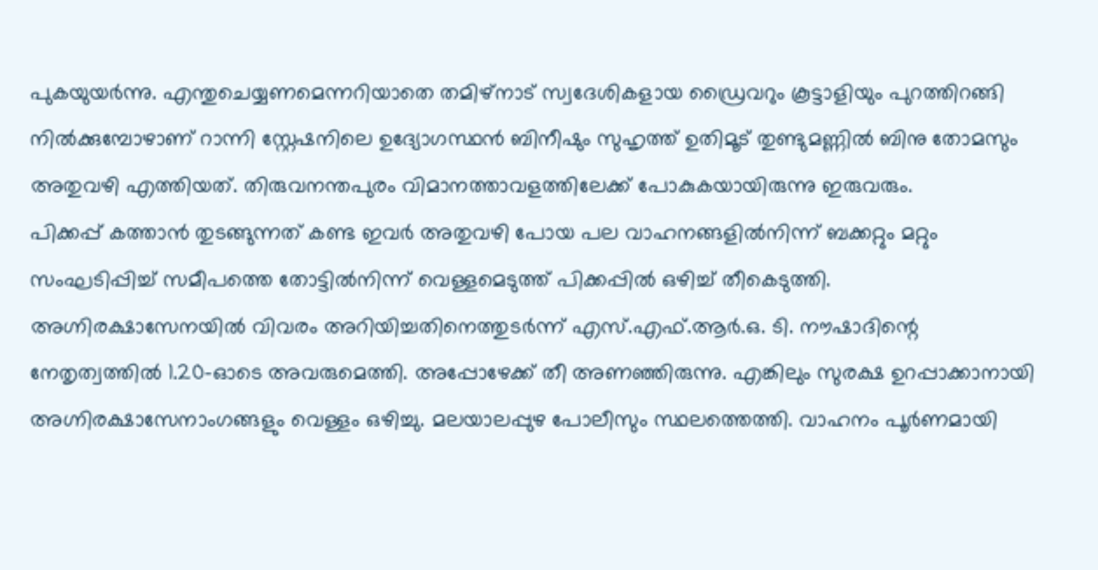പുകയുയർന്നു. എന്തുചെയ്യണമെന്നറിയാതെ തമിഴ്നാട് സ്വദേശികളായ ഡ്രൈവറും കൂട്ടാളിയും പുറത്തിറങ്ങി നിൽക്കുമ്പോഴാണ് റാന്നി സ്റ്റേഷനിലെ ഉദ്യോഗസ്ഥൻ ബിനീഷും സുഹൃത്ത് ഉതിമൂട് തുണ്ടുമണ്ണിൽ ബിനു തോമസും അതുവഴി എത്തിയത്. തിരുവനന്തപുരം വിമാനത്താവളത്തിലേക്ക് പോകുകയായിരുന്നു ഇരുവരും.
പിക്കപ്പ് കത്താൻ തുടങ്ങുന്നത് കണ്ട ഇവർ അതുവഴി പോയ പല വാഹനങ്ങളിൽനിന്ന് ബക്കറ്റും മറ്റും സംഘടിപ്പിച്ച് സമീപത്തെ തോട്ടിൽനിന്ന് വെള്ളമെടുത്ത് പിക്കപ്പിൽ ഒഴിച്ച് തീകെടുത്തി. അഗ്നിരക്ഷാസേനയിൽ വിവരം അറിയിച്ചതിനെത്തുടർന്ന് എസ്.എഫ്.ആർ.ഒ. ടി. നൗഷാദിന്റെ നേതൃത്വത്തിൽ 1.20-ഓടെ അവരുമെത്തി. അപ്പോഴേക്ക് തീ അണഞ്ഞിരുന്നു. എങ്കിലും സുരക്ഷ ഉറപ്പാക്കാനായി അഗ്നിരക്ഷാസേനാംഗങ്ങളും വെള്ളം ഒഴിച്ചു. മലയാലപ്പുഴ പോലീസും സ്ഥലത്തെത്തി. വാഹനം പൂർണമായി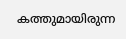കത്തുമായിരുന്ന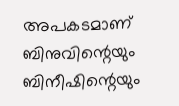അപകടമാണ് ബിനുവിന്റെയും ബിനീഷിന്റെയും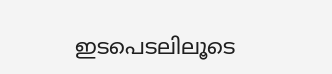ഇടപെടലിലൂടെ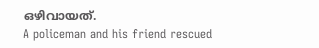ഒഴിവായത്.
A policeman and his friend rescued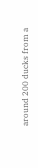around 200 ducks from a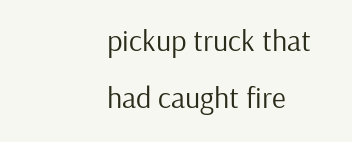pickup truck that had caught fire